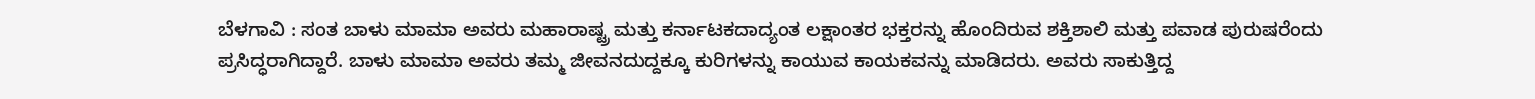ಬೆಳಗಾವಿ : ಸಂತ ಬಾಳು ಮಾಮಾ ಅವರು ಮಹಾರಾಷ್ಟ್ರ ಮತ್ತು ಕರ್ನಾಟಕದಾದ್ಯಂತ ಲಕ್ಷಾಂತರ ಭಕ್ತರನ್ನು ಹೊಂದಿರುವ ಶಕ್ತಿಶಾಲಿ ಮತ್ತು ಪವಾಡ ಪುರುಷರೆಂದು ಪ್ರಸಿದ್ಧರಾಗಿದ್ದಾರೆ. ಬಾಳು ಮಾಮಾ ಅವರು ತಮ್ಮ ಜೀವನದುದ್ದಕ್ಕೂ ಕುರಿಗಳನ್ನು ಕಾಯುವ ಕಾಯಕವನ್ನು ಮಾಡಿದರು. ಅವರು ಸಾಕುತ್ತಿದ್ದ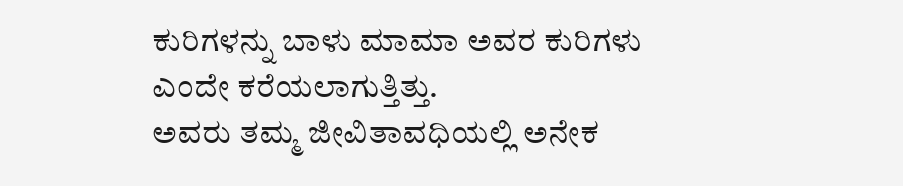ಕುರಿಗಳನ್ನು ಬಾಳು ಮಾಮಾ ಅವರ ಕುರಿಗಳು ಎಂದೇ ಕರೆಯಲಾಗುತ್ತಿತ್ತು.
ಅವರು ತಮ್ಮ ಜೀವಿತಾವಧಿಯಲ್ಲಿ ಅನೇಕ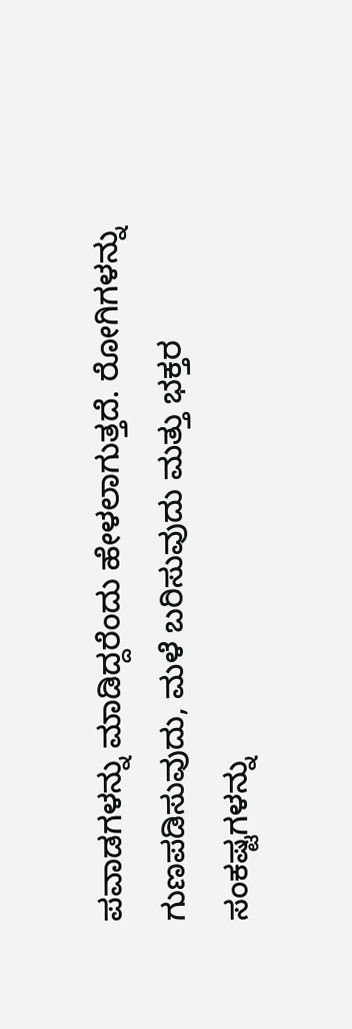ಪವಾಡಗಳನ್ನು ಮಾಡಿದ್ದರೆಂದು ಹೇಳಲಾಗುತ್ತದೆ. ರೋಗಿಗಳನ್ನು ಗುಣಪಡಿಸುವುದು, ಮಳೆ ಬರಿಸುವುದು ಮತ್ತು ಭಕ್ತರ ಸಂಕಷ್ಟಗಳನ್ನು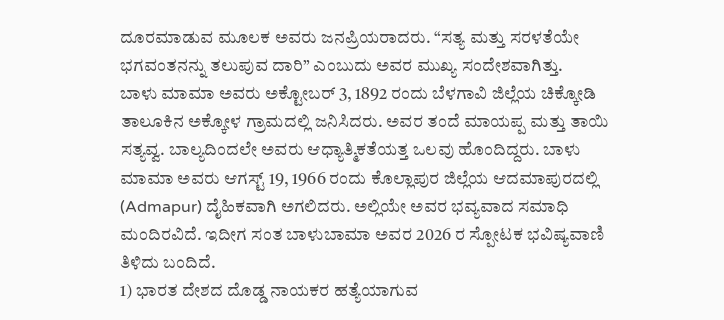ದೂರಮಾಡುವ ಮೂಲಕ ಅವರು ಜನಪ್ರಿಯರಾದರು. “ಸತ್ಯ ಮತ್ತು ಸರಳತೆಯೇ ಭಗವಂತನನ್ನು ತಲುಪುವ ದಾರಿ” ಎಂಬುದು ಅವರ ಮುಖ್ಯ ಸಂದೇಶವಾಗಿತ್ತು.
ಬಾಳು ಮಾಮಾ ಅವರು ಅಕ್ಟೋಬರ್ 3, 1892 ರಂದು ಬೆಳಗಾವಿ ಜಿಲ್ಲೆಯ ಚಿಕ್ಕೋಡಿ ತಾಲೂಕಿನ ಅಕ್ಕೋಳ ಗ್ರಾಮದಲ್ಲಿ ಜನಿಸಿದರು. ಅವರ ತಂದೆ ಮಾಯಪ್ಪ ಮತ್ತು ತಾಯಿ ಸತ್ಯವ್ವ. ಬಾಲ್ಯದಿಂದಲೇ ಅವರು ಆಧ್ಯಾತ್ಮಿಕತೆಯತ್ತ ಒಲವು ಹೊಂದಿದ್ದರು. ಬಾಳು ಮಾಮಾ ಅವರು ಆಗಸ್ಟ್ 19, 1966 ರಂದು ಕೊಲ್ಲಾಪುರ ಜಿಲ್ಲೆಯ ಆದಮಾಪುರದಲ್ಲಿ (Admapur) ದೈಹಿಕವಾಗಿ ಅಗಲಿದರು. ಅಲ್ಲಿಯೇ ಅವರ ಭವ್ಯವಾದ ಸಮಾಧಿ ಮಂದಿರವಿದೆ. ಇದೀಗ ಸಂತ ಬಾಳುಬಾಮಾ ಅವರ 2026 ರ ಸ್ಪೋಟಕ ಭವಿಷ್ಯವಾಣಿ ತಿಳಿದು ಬಂದಿದೆ.
1) ಭಾರತ ದೇಶದ ದೊಡ್ಡ ನಾಯಕರ ಹತ್ಯೆಯಾಗುವ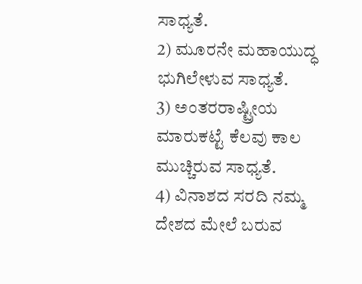ಸಾಧ್ಯತೆ.
2) ಮೂರನೇ ಮಹಾಯುದ್ಧ ಭುಗಿಲೇಳುವ ಸಾಧ್ಯತೆ.
3) ಅಂತರರಾಷ್ಟ್ರೀಯ ಮಾರುಕಟ್ಟೆ ಕೆಲವು ಕಾಲ ಮುಚ್ಚಿರುವ ಸಾಧ್ಯತೆ.
4) ವಿನಾಶದ ಸರದಿ ನಮ್ಮ ದೇಶದ ಮೇಲೆ ಬರುವ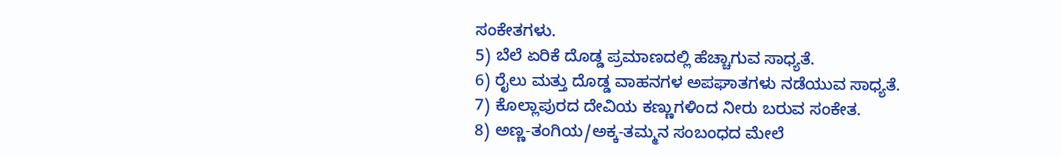ಸಂಕೇತಗಳು.
5) ಬೆಲೆ ಏರಿಕೆ ದೊಡ್ಡ ಪ್ರಮಾಣದಲ್ಲಿ ಹೆಚ್ಚಾಗುವ ಸಾಧ್ಯತೆ.
6) ರೈಲು ಮತ್ತು ದೊಡ್ಡ ವಾಹನಗಳ ಅಪಘಾತಗಳು ನಡೆಯುವ ಸಾಧ್ಯತೆ.
7) ಕೊಲ್ಲಾಪುರದ ದೇವಿಯ ಕಣ್ಣುಗಳಿಂದ ನೀರು ಬರುವ ಸಂಕೇತ.
8) ಅಣ್ಣ-ತಂಗಿಯ/ಅಕ್ಕ-ತಮ್ಮನ ಸಂಬಂಧದ ಮೇಲೆ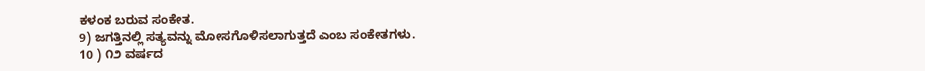ಕಳಂಕ ಬರುವ ಸಂಕೇತ.
9) ಜಗತ್ತಿನಲ್ಲಿ ಸತ್ಯವನ್ನು ಮೋಸಗೊಳಿಸಲಾಗುತ್ತದೆ ಎಂಬ ಸಂಕೇತಗಳು.
10 ) ೧೨ ವರ್ಷದ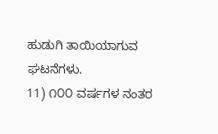ಹುಡುಗಿ ತಾಯಿಯಾಗುವ ಘಟನೆಗಳು.
11) ೧೦೦ ವರ್ಷಗಳ ನಂತರ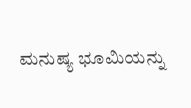ಮನುಷ್ಯ ಭೂಮಿಯನ್ನು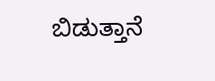ಬಿಡುತ್ತಾನೆ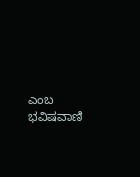ಎಂಬ ಭವಿಷವಾಣಿ